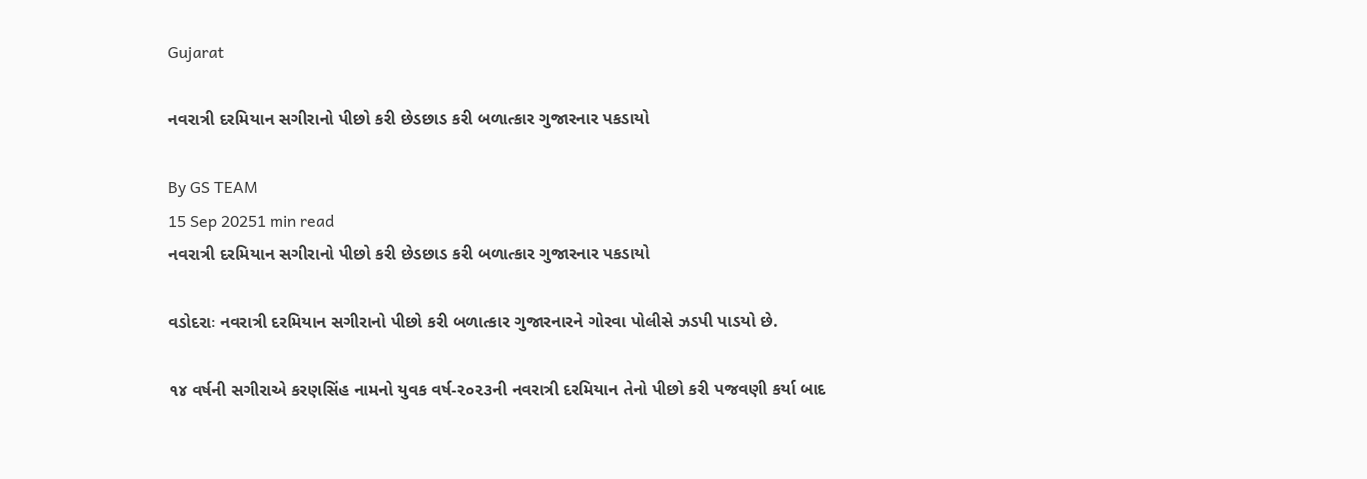Gujarat

નવરાત્રી દરમિયાન સગીરાનો પીછો કરી છેડછાડ કરી બળાત્કાર ગુજારનાર પકડાયો

By GS TEAM
15 Sep 20251 min read
નવરાત્રી દરમિયાન સગીરાનો પીછો કરી છેડછાડ કરી બળાત્કાર ગુજારનાર પકડાયો

વડોદરાઃ નવરાત્રી દરમિયાન સગીરાનો પીછો કરી બળાત્કાર ગુજારનારને ગોરવા પોલીસે ઝડપી પાડયો છે.

૧૪ વર્ષની સગીરાએ કરણસિંહ નામનો યુવક વર્ષ-૨૦૨૩ની નવરાત્રી દરમિયાન તેનો પીછો કરી પજવણી કર્યા બાદ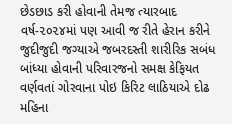છેડછાડ કરી હોવાની તેમજ ત્યારબાદ વર્ષ-૨૦૨૪માં પણ આવી જ રીતે હેરાન કરીને જુદીજુદી જગ્યાએ જબરદસ્તી શારીરિક સબંધ બાંધ્યા હોવાની પરિવારજનો સમક્ષ કેફિયત વર્ણવતાં ગોરવાના પોઇ કિરિટ લાઠિયાએ દોઢ મહિના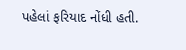પહેલાં ફરિયાદ નોંધી હતી.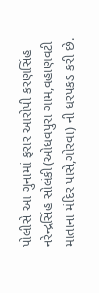પોલીસે આ ગુનામાં ફરાર આરોપી કરણસિંહ નરેન્દ્રસિંહ સોલંકી(ઓધવપુરા ગામ,વહાણવટી માતાના મંદિર પાસે,ગોરવા) ની ધરપકડ કરી છે.